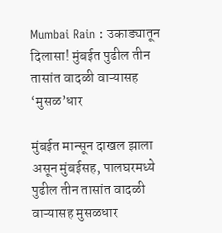Mumbai Rain : उकाड्यातून दिलासा! मुंबईत पुढील तीन तासांत वादळी वाऱ्यासह ‘मुसळ’धार

मुंबईत मान्सून दाखल झाला असून मुंबईसह, पालघरमध्ये पुढील तीन तासांत वादळी वाऱ्यासह मुसळधार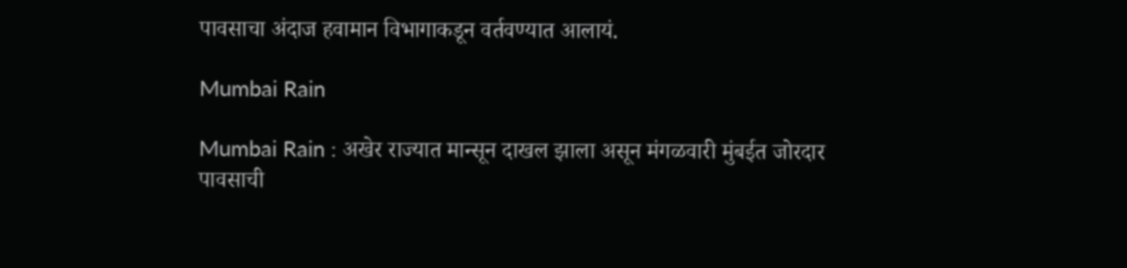पावसाचा अंदाज हवामान विभागाकडून वर्तवण्यात आलायं.

Mumbai Rain

Mumbai Rain : अखेर राज्यात मान्सून दाखल झाला असून मंगळवारी मुंबईत जोरदार पावसाची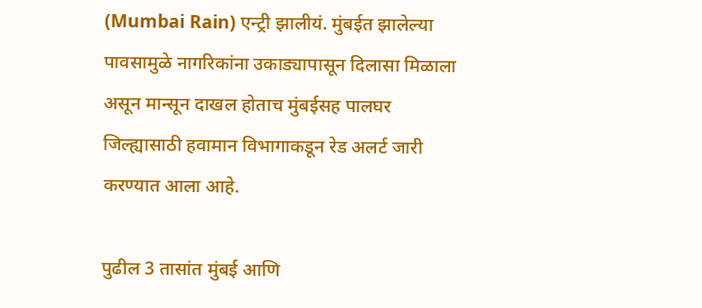(Mumbai Rain) एन्ट्री झालीयं. मुंबईत झालेल्या पावसामुळे नागरिकांना उकाड्यापासून दिलासा मिळाला असून मान्सून दाखल होताच मुंबईसह पालघर जिल्ह्यासाठी हवामान विभागाकडून रेड अलर्ट जारी करण्यात आला आहे.

पुढील 3 तासांत मुंबई आणि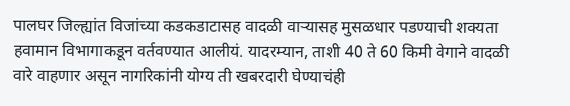पालघर जिल्ह्यांत विजांच्या कडकडाटासह वादळी वाऱ्यासह मुसळधार पडण्याची शक्यता हवामान विभागाकडून वर्तवण्यात आलीयं. यादरम्यान, ताशी 40 ते 60 किमी वेगाने वादळी वारे वाहणार असून नागरिकांनी योग्य ती खबरदारी घेण्याचंही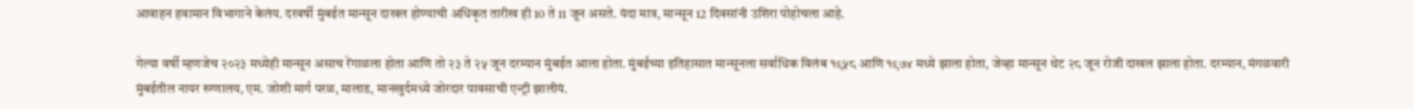आवाहन हवामान विभागाने केलंय. दरवर्षी मुंबईत मान्सून दाखल होण्याची अधिकृत तारीख ही 10 ते 11 जून असते. यंदा मात्र, मान्सून 12 दिवसांनी उशिरा पोहोचला आहे.

गेल्या वर्षी म्हणजेच २०२३ मध्येही मान्सून असाच रेंगाळला होता आणि तो २३ ते २५ जून दरम्यान मुंबईत आला होता. मुंबईच्या इतिहासात मान्सूनला सर्वाधिक विलंब १९५८ आणि १९७४ मध्ये झाला होता, जेव्हा मान्सून थेट २८ जून रोजी दाखल झाला होता. दरम्यान, मंगळवारी मुंबईतील नायर रुग्णालय, एम. जोशी मार्ग परळ, मालाड, मानखुर्दमध्ये जोरदार पावसाची एन्ट्री झालीयं.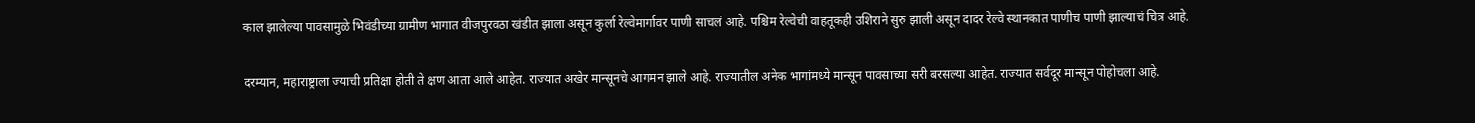काल झालेल्या पावसामुळे भिवंडीच्या ग्रामीण भागात वीजपुरवठा खंडीत झाला असून कुर्ला रेल्वेमार्गावर पाणी साचलं आहे. पश्चिम रेल्वेची वाहतूकही उशिराने सुरु झाली असून दादर रेल्वे स्थानकात पाणीच पाणी झाल्याचं चित्र आहे.

दरम्यान, महाराष्ट्राला ज्याची प्रतिक्षा होती ते क्षण आता आले आहेत. राज्यात अखेर मान्सूनचे आगमन झाले आहे. राज्यातील अनेक भागांमध्ये मान्सून पावसाच्या सरी बरसल्या आहेत. राज्यात सर्वदूर मान्सून पोहोचला आहे.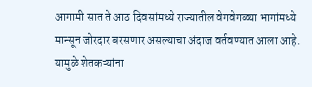आगामी सात ते आठ दिवसांमध्ये राज्यातील वेगवेगळ्या भागांमध्ये मान्सून जोरदार बरसणार असल्याचा अंदाज वर्तवण्यात आला आहे. यामुळे शेतकऱ्यांना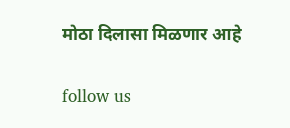मोठा दिलासा मिळणार आहे

follow us